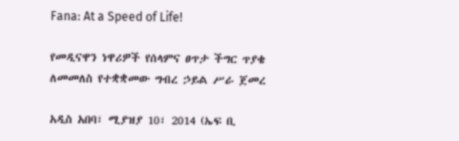Fana: At a Speed of Life!

የመዲናዋን ነዋሪዎች የሰላምና ፀጥታ ችግር ጥያቄ ለመመለስ የተቋቋመው ግብረ ኃይል ሥራ ጀመረ

አዲስ አበባ፣ ሚያዝያ 10፣ 2014 (ኤፍ ቢ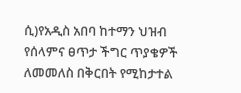ሲ)የአዲስ አበባ ከተማን ህዝብ የሰላምና ፀጥታ ችግር ጥያቄዎች ለመመለስ በቅርበት የሚከታተል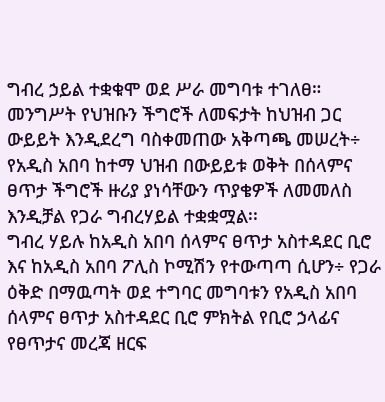ግብረ ኃይል ተቋቁሞ ወደ ሥራ መግባቱ ተገለፀ።
መንግሥት የህዝቡን ችግሮች ለመፍታት ከህዝብ ጋር ውይይት እንዲደረግ ባስቀመጠው አቅጣጫ መሠረት÷ የአዲስ አበባ ከተማ ህዝብ በውይይቱ ወቅት በሰላምና ፀጥታ ችግሮች ዙሪያ ያነሳቸውን ጥያቄዎች ለመመለስ እንዲቻል የጋራ ግብረሃይል ተቋቋሟል፡፡
ግብረ ሃይሉ ከአዲስ አበባ ሰላምና ፀጥታ አስተዳደር ቢሮ እና ከአዲስ አበባ ፖሊስ ኮሚሽን የተውጣጣ ሲሆን÷ የጋራ ዕቅድ በማዉጣት ወደ ተግባር መግባቱን የአዲስ አበባ ሰላምና ፀጥታ አስተዳደር ቢሮ ምክትል የቢሮ ኃላፊና የፀጥታና መረጃ ዘርፍ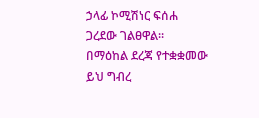ኃላፊ ኮሚሽነር ፍሰሐ ጋረደው ገልፀዋል።
በማዕከል ደረጃ የተቋቋመው ይህ ግብረ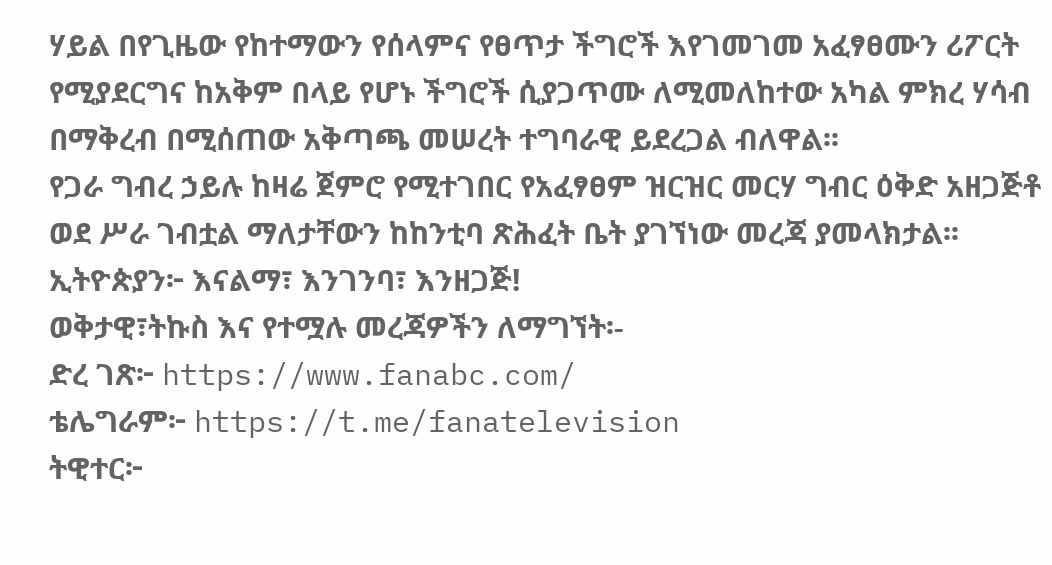ሃይል በየጊዜው የከተማውን የሰላምና የፀጥታ ችግሮች እየገመገመ አፈፃፀሙን ሪፖርት የሚያደርግና ከአቅም በላይ የሆኑ ችግሮች ሲያጋጥሙ ለሚመለከተው አካል ምክረ ሃሳብ በማቅረብ በሚሰጠው አቅጣጫ መሠረት ተግባራዊ ይደረጋል ብለዋል፡፡
የጋራ ግብረ ኃይሉ ከዛሬ ጀምሮ የሚተገበር የአፈፃፀም ዝርዝር መርሃ ግብር ዕቅድ አዘጋጅቶ ወደ ሥራ ገብቷል ማለታቸውን ከከንቲባ ጽሕፈት ቤት ያገኘነው መረጃ ያመላክታል፡፡
ኢትዮጵያን፦ እናልማ፣ እንገንባ፣ እንዘጋጅ!
ወቅታዊ፣ትኩስ እና የተሟሉ መረጃዎችን ለማግኘት፡-
ድረ ገጽ፦ https://www.fanabc.com/
ቴሌግራም፦ https://t.me/fanatelevision
ትዊተር፦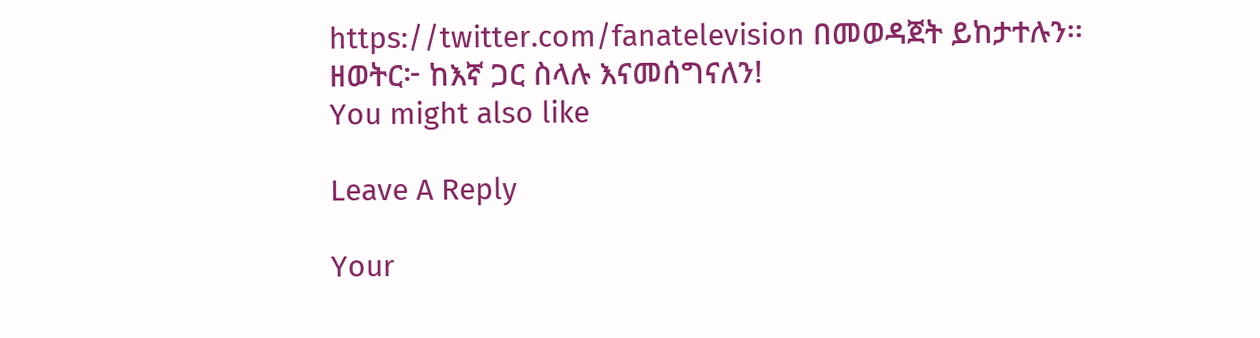https://twitter.com/fanatelevision በመወዳጀት ይከታተሉን፡፡
ዘወትር፦ ከእኛ ጋር ስላሉ እናመሰግናለን!
You might also like

Leave A Reply

Your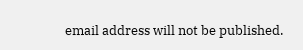email address will not be published.